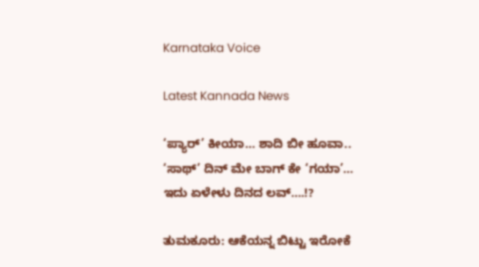Karnataka Voice

Latest Kannada News

‘ಪ್ಯಾರ್’ ಕೀಯಾ… ಶಾದಿ ಬೀ ಹೂವಾ.. ‘ಸಾಥ್’ ದಿನ್ ಮೇ ಬಾಗ್ ಕೇ ‘ಗಯಾ’… ಇದು ಏಳೇಳು ದಿನದ ಲವ್….!?

ತುಮಕೂರು: ಆಕೆಯನ್ನ ಬಿಟ್ಟು ಇರೋಕೆ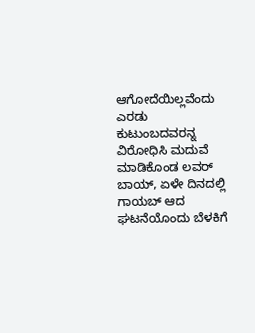ಆಗೋದೆಯಿಲ್ಲವೆಂದು ಎರಡು ಕುಟುಂಬದವರನ್ನ ವಿರೋಧಿಸಿ ಮದುವೆ ಮಾಡಿಕೊಂಡ ಲವರ್ ಬಾಯ್, ಏಳೇ ದಿನದಲ್ಲಿ ಗಾಯಬ್ ಆದ ಘಟನೆಯೊಂದು ಬೆಳಕಿಗೆ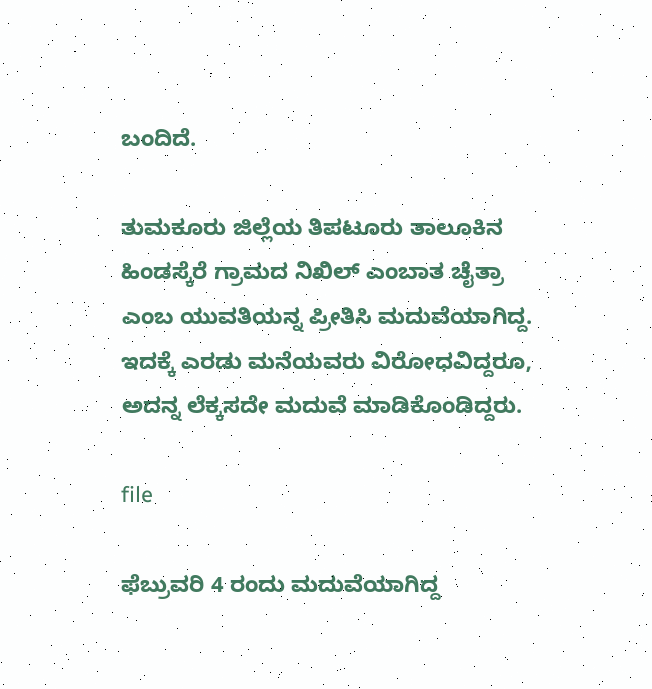ಬಂದಿದೆ.

ತುಮಕೂರು ಜಿಲ್ಲೆಯ ತಿಪಟೂರು ತಾಲೂಕಿನ ಹಿಂಡಸ್ಕೆರೆ ಗ್ರಾಮದ ನಿಖಿಲ್ ಎಂಬಾತ ಚೈತ್ರಾ ಎಂಬ ಯುವತಿಯನ್ನ ಪ್ರೀತಿಸಿ ಮದುವೆಯಾಗಿದ್ದ. ಇದಕ್ಕೆ ಎರಡು ಮನೆಯವರು ವಿರೋಧವಿದ್ದರೂ, ಅದನ್ನ ಲೆಕ್ಕಸದೇ ಮದುವೆ ಮಾಡಿಕೊಂಡಿದ್ದರು.

file

ಫೆಬ್ರುವರಿ 4 ರಂದು ಮದುವೆಯಾಗಿದ್ದ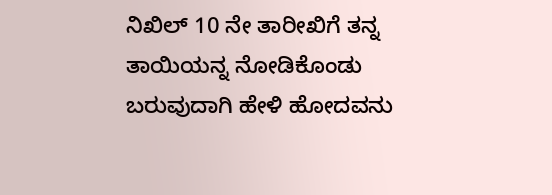ನಿಖಿಲ್ 10 ನೇ ತಾರೀಖಿಗೆ ತನ್ನ ತಾಯಿಯನ್ನ ನೋಡಿಕೊಂಡು ಬರುವುದಾಗಿ ಹೇಳಿ ಹೋದವನು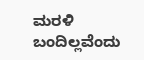ಮರಳಿ ಬಂದಿಲ್ಲವೆಂದು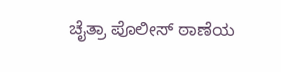ಚೈತ್ರಾ ಪೊಲೀಸ್ ಠಾಣೆಯ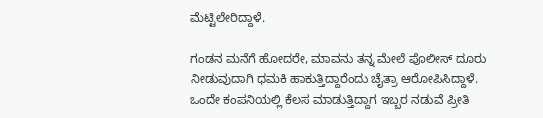ಮೆಟ್ಟಿಲೇರಿದ್ದಾಳೆ.

ಗಂಡನ ಮನೆಗೆ ಹೋದರೇ, ಮಾವನು ತನ್ನ ಮೇಲೆ ಪೊಲೀಸ್ ದೂರು ನೀಡುವುದಾಗಿ ಧಮಕಿ ಹಾಕುತ್ತಿದ್ದಾರೆಂದು ಚೈತ್ರಾ ಆರೋಪಿಸಿದ್ದಾಳೆ. ಒಂದೇ ಕಂಪನಿಯಲ್ಲಿ ಕೆಲಸ ಮಾಡುತ್ತಿದ್ದಾಗ ಇಬ್ಬರ ನಡುವೆ ಪ್ರೀತಿ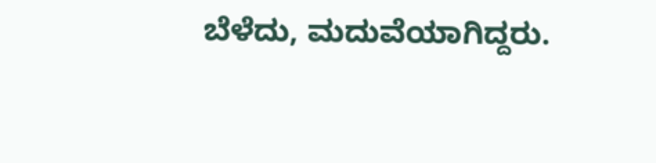ಬೆಳೆದು, ಮದುವೆಯಾಗಿದ್ದರು.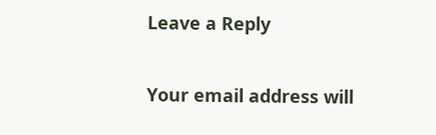Leave a Reply

Your email address will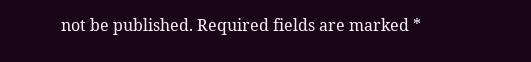not be published. Required fields are marked *